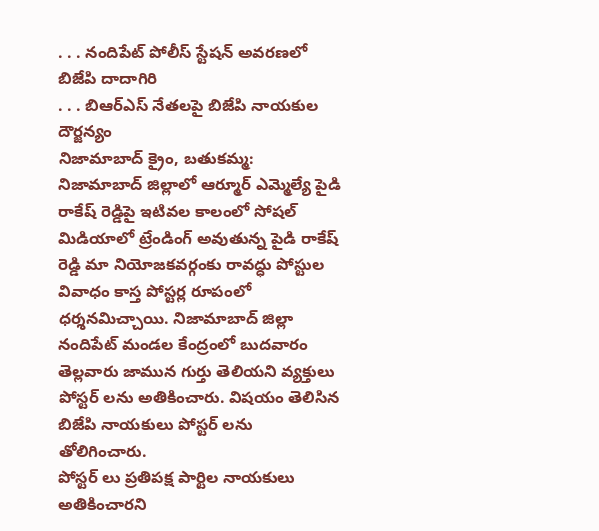. . . నందిపేట్ పోలీస్ స్టేషన్ అవరణలో బిజేపి దాదాగిరి
. . . బిఆర్ఎస్ నేతలపై బిజేపి నాయకుల దౌర్జన్యం
నిజామాబాద్ క్రైం, బతుకమ్మ:
నిజామాబాద్ జిల్లాలో ఆర్మూర్ ఎమ్మెల్యే పైడి రాకేష్ రెడ్డిపై ఇటివల కాలంలో సోషల్ మిడియాలో ట్రేండింగ్ అవుతున్న పైడి రాకేష్ రెడ్డి మా నియోజకవర్గంకు రావద్ధు పోస్టుల వివాధం కాస్త పోస్టర్ల రూపంలో ధర్శనమిచ్చాయి. నిజామాబాద్ జిల్లా నందిపేట్ మండల కేంద్రంలో బుదవారం తెల్లవారు జామున గుర్తు తెలియని వ్యక్తులు పోస్టర్ లను అతికించారు. విషయం తెలిసిన బిజేపి నాయకులు పోస్టర్ లను తోలిగించారు.
పోస్టర్ లు ప్రతిపక్ష పార్టిల నాయకులు అతికించారని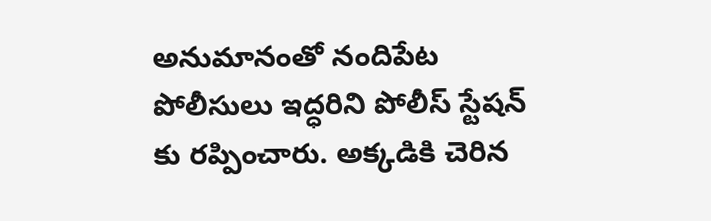అనుమానంతో నందిపేట పోలీసులు ఇద్ధరిని పోలీస్ స్టేషన్ కు రప్పించారు. అక్కడికి చెరిన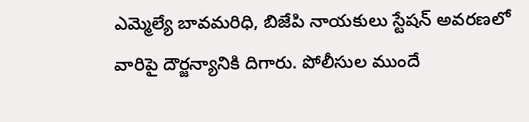ఎమ్మెల్యే బావమరిధి, బిజేపి నాయకులు స్టేషన్ అవరణలో వారిపై దౌర్జన్యానికి దిగారు. పోలీసుల ముందే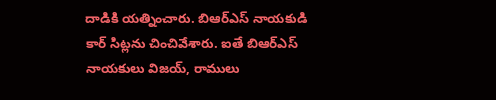దాడికి యత్నించారు. బిఆర్ఎస్ నాయకుడి కార్ సిట్లను చించివేశారు. ఐతే బిఆర్ఎస్ నాయకులు విజయ్, రాములు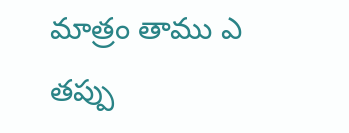మాత్రం తాము ఎ తప్పు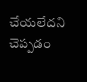చేయలేదని చెప్పడం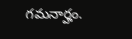గమనార్హం.